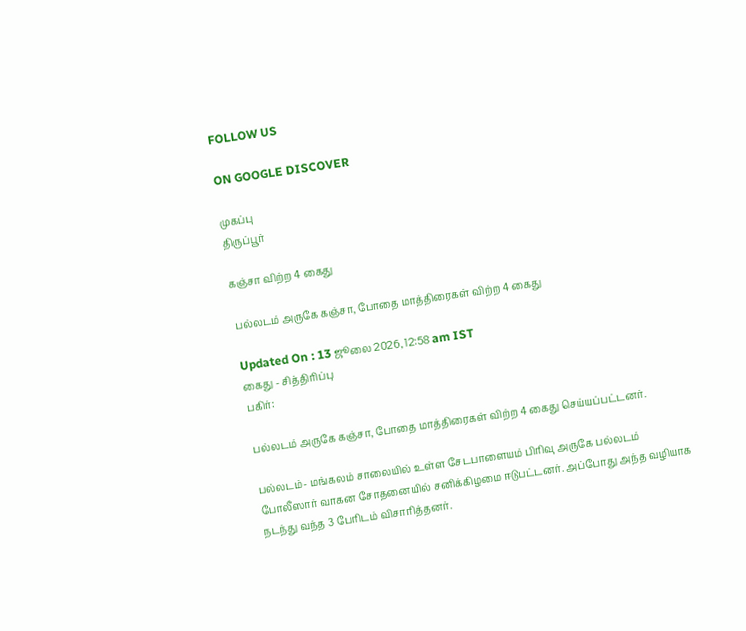FOLLOW US

ON GOOGLE DISCOVER

முகப்பு
திருப்பூர்

கஞ்சா விற்ற 4 கைது

பல்லடம் அருகே கஞ்சா, போதை மாத்திரைகள் விற்ற 4 கைது

Updated On : 13 ஜூலை 2026, 12:58 am IST
கைது - சித்திரிப்பு
பகிர்:

பல்லடம் அருகே கஞ்சா, போதை மாத்திரைகள் விற்ற 4 கைது செய்யப்பட்டனர்.

பல்லடம்- மங்கலம் சாலையில் உள்ள சேடபாளையம் பிரிவு அருகே பல்லடம் போலீஸார் வாகன சோதனையில் சனிக்கிழமை ஈடுபட்டனர். அப்போது அந்த வழியாக நடந்து வந்த 3 பேரிடம் விசாரித்தனர்.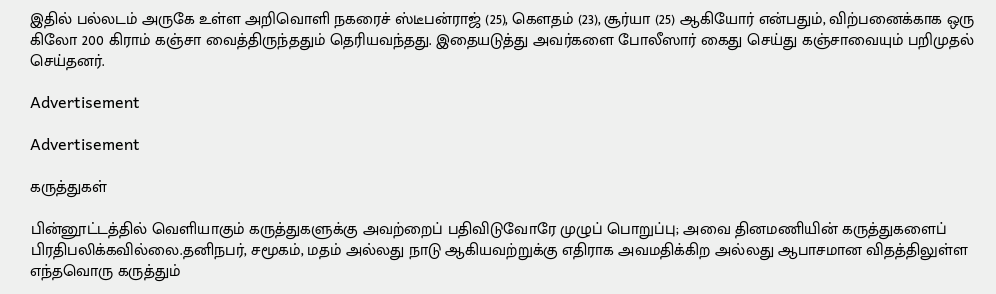இதில் பல்லடம் அருகே உள்ள அறிவொளி நகரைச் ஸ்டீபன்ராஜ் (25), கெளதம் (23), சூர்யா (25) ஆகியோர் என்பதும், விற்பனைக்காக ஒரு கிலோ 200 கிராம் கஞ்சா வைத்திருந்ததும் தெரியவந்தது. இதையடுத்து அவர்களை போலீஸார் கைது செய்து கஞ்சாவையும் பறிமுதல் செய்தனர்.

Advertisement

Advertisement

கருத்துகள்

பின்னூட்டத்தில் வெளியாகும் கருத்துகளுக்கு அவற்றைப் பதிவிடுவோரே முழுப் பொறுப்பு; அவை தினமணியின் கருத்துகளைப் பிரதிபலிக்கவில்லை.தனிநபர், சமூகம், மதம் அல்லது நாடு ஆகியவற்றுக்கு எதிராக அவமதிக்கிற அல்லது ஆபாசமான விதத்திலுள்ள எந்தவொரு கருத்தும்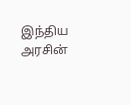இந்திய அரசின்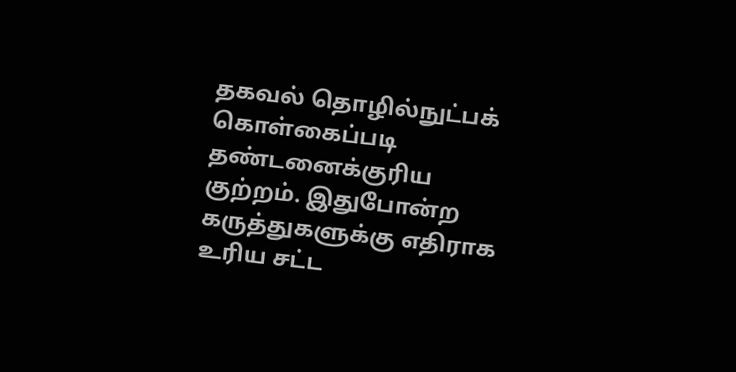தகவல் தொழில்நுட்பக் கொள்கைப்படி தண்டனைக்குரிய குற்றம். இதுபோன்ற கருத்துகளுக்கு எதிராக உரிய சட்ட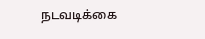நடவடிக்கை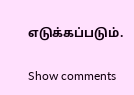எடுக்கப்படும்.

Show comments